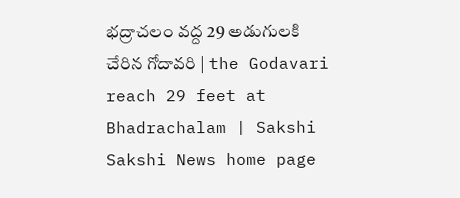భద్రాచలం వద్ద 29 అడుగులకి చేరిన గోదావరి | the Godavari reach 29 feet at Bhadrachalam | Sakshi
Sakshi News home page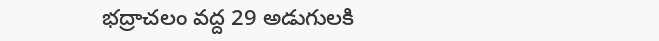భద్రాచలం వద్ద 29 అడుగులకి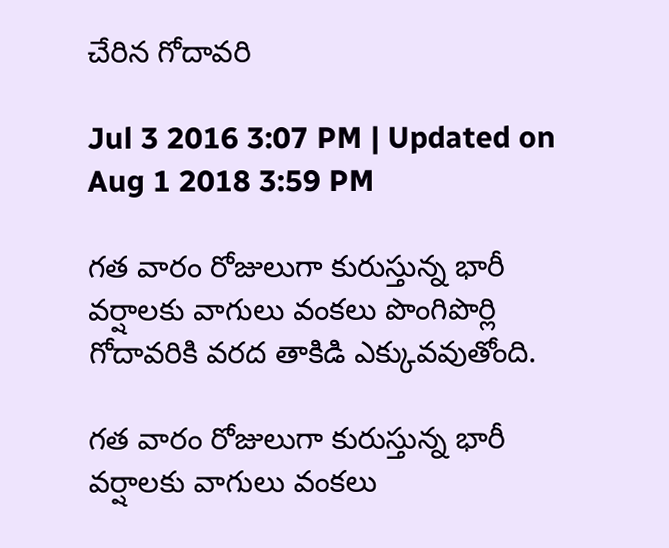చేరిన గోదావరి

Jul 3 2016 3:07 PM | Updated on Aug 1 2018 3:59 PM

గత వారం రోజులుగా కురుస్తున్న భారీ వర్షాలకు వాగులు వంకలు పొంగిపొర్లి గోదావరికి వరద తాకిడి ఎక్కువవుతోంది.

గత వారం రోజులుగా కురుస్తున్న భారీ వర్షాలకు వాగులు వంకలు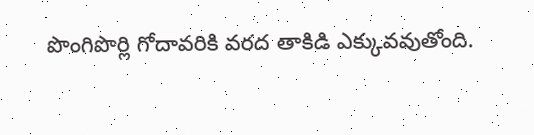పొంగిపొర్లి గోదావరికి వరద తాకిడి ఎక్కువవుతోంది.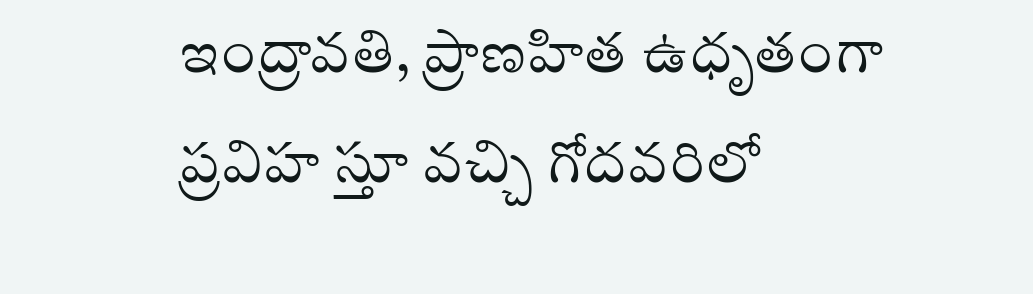ఇంద్రావతి, ప్రాణహిత ఉధృతంగా ప్రవిహ స్తూ వచ్చి గోదవరిలో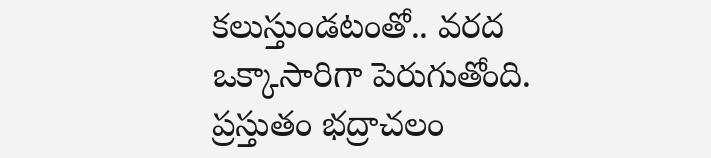కలుస్తుండటంతో.. వరద ఒక్కాసారిగా పెరుగుతోంది. ప్రస్తుతం భద్రాచలం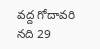వద్ద గోదావరి నది 29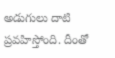అడుగులు దాటి ప్రవహిస్తోంది. దీంతో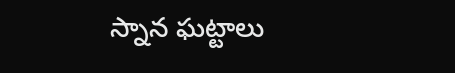స్నాన ఘట్టాలు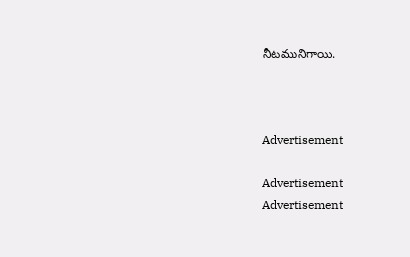నీటమునిగాయి.



Advertisement

Advertisement
Advertisement